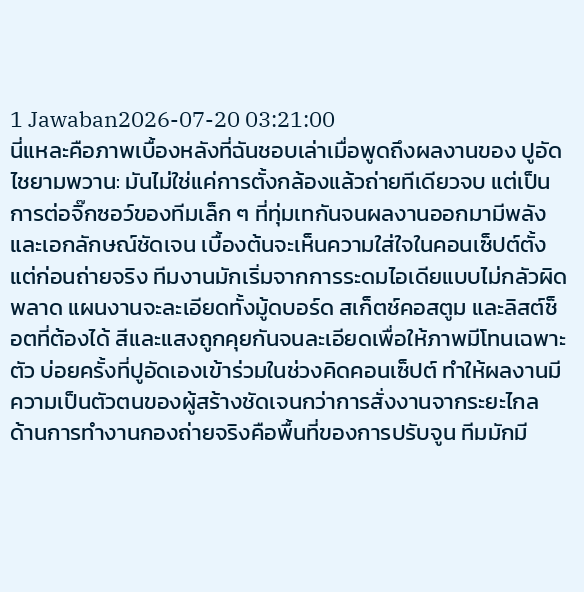1 Jawaban2026-07-20 03:21:00
นี่แหละคือภาพเบื้องหลังที่ฉันชอบเล่าเมื่อพูดถึงผลงานของ ปูอัด ไชยามพวาน: มันไม่ใช่แค่การตั้งกล้องแล้วถ่ายทีเดียวจบ แต่เป็นการต่อจิ๊กซอว์ของทีมเล็ก ๆ ที่ทุ่มเทกันจนผลงานออกมามีพลังและเอกลักษณ์ชัดเจน เบื้องต้นจะเห็นความใส่ใจในคอนเซ็ปต์ตั้งแต่ก่อนถ่ายจริง ทีมงานมักเริ่มจากการระดมไอเดียแบบไม่กลัวผิดพลาด แผนงานจะละเอียดทั้งมู้ดบอร์ด สเก็ตช์คอสตูม และลิสต์ช็อตที่ต้องได้ สีและแสงถูกคุยกันจนละเอียดเพื่อให้ภาพมีโทนเฉพาะตัว บ่อยครั้งที่ปูอัดเองเข้าร่วมในช่วงคิดคอนเซ็ปต์ ทำให้ผลงานมีความเป็นตัวตนของผู้สร้างชัดเจนกว่าการสั่งงานจากระยะไกล
ด้านการทำงานกองถ่ายจริงคือพื้นที่ของการปรับจูน ทีมมักมี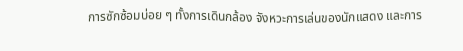การซักซ้อมบ่อย ๆ ทั้งการเดินกล้อง จังหวะการเล่นของนักแสดง และการ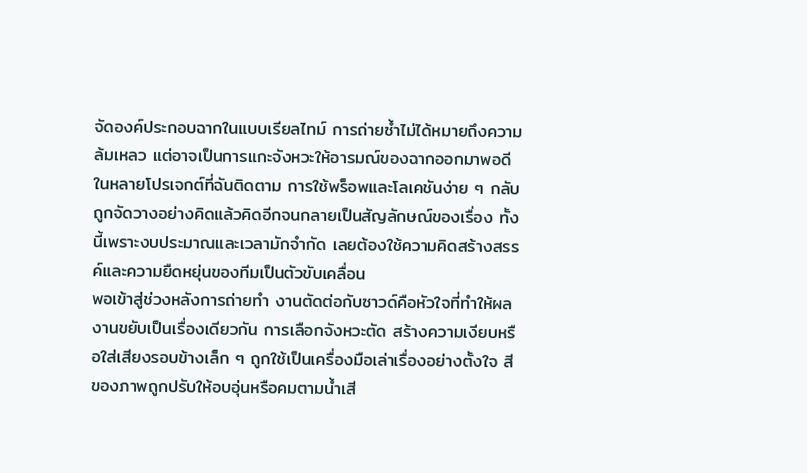จัดองค์ประกอบฉากในแบบเรียลไทม์ การถ่ายซ้ำไม่ได้หมายถึงความล้มเหลว แต่อาจเป็นการแกะจังหวะให้อารมณ์ของฉากออกมาพอดี ในหลายโปรเจกต์ที่ฉันติดตาม การใช้พร็อพและโลเคชันง่าย ๆ กลับถูกจัดวางอย่างคิดแล้วคิดอีกจนกลายเป็นสัญลักษณ์ของเรื่อง ทั้งนี้เพราะงบประมาณและเวลามักจำกัด เลยต้องใช้ความคิดสร้างสรรค์และความยืดหยุ่นของทีมเป็นตัวขับเคลื่อน
พอเข้าสู่ช่วงหลังการถ่ายทำ งานตัดต่อกับซาวด์คือหัวใจที่ทำให้ผลงานขยับเป็นเรื่องเดียวกัน การเลือกจังหวะตัด สร้างความเงียบหรือใส่เสียงรอบข้างเล็ก ๆ ถูกใช้เป็นเครื่องมือเล่าเรื่องอย่างตั้งใจ สีของภาพถูกปรับให้อบอุ่นหรือคมตามน้ำเสี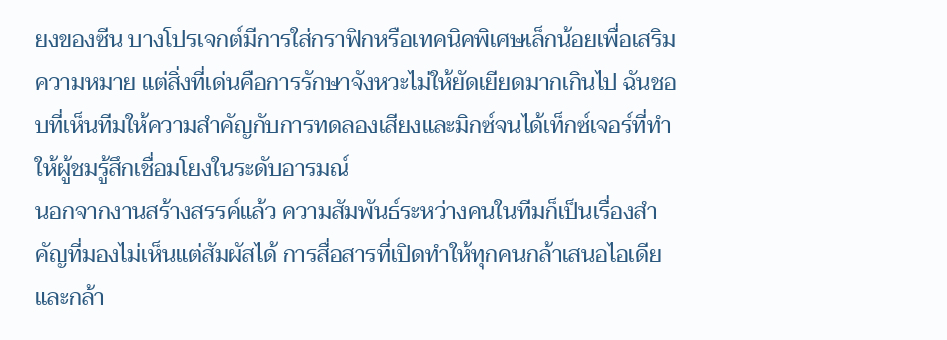ยงของซีน บางโปรเจกต์มีการใส่กราฟิกหรือเทคนิคพิเศษเล็กน้อยเพื่อเสริมความหมาย แต่สิ่งที่เด่นคือการรักษาจังหวะไม่ให้ยัดเยียดมากเกินไป ฉันชอบที่เห็นทีมให้ความสำคัญกับการทดลองเสียงและมิกซ์จนได้เท็กซ์เจอร์ที่ทำให้ผู้ชมรู้สึกเชื่อมโยงในระดับอารมณ์
นอกจากงานสร้างสรรค์แล้ว ความสัมพันธ์ระหว่างคนในทีมก็เป็นเรื่องสำคัญที่มองไม่เห็นแต่สัมผัสได้ การสื่อสารที่เปิดทำให้ทุกคนกล้าเสนอไอเดียและกล้า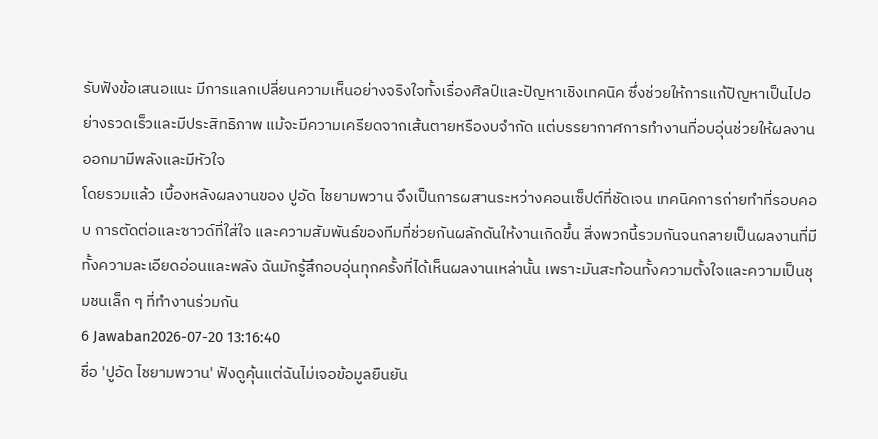รับฟังข้อเสนอแนะ มีการแลกเปลี่ยนความเห็นอย่างจริงใจทั้งเรื่องศิลป์และปัญหาเชิงเทคนิค ซึ่งช่วยให้การแก้ปัญหาเป็นไปอย่างรวดเร็วและมีประสิทธิภาพ แม้จะมีความเครียดจากเส้นตายหรืองบจำกัด แต่บรรยากาศการทำงานที่อบอุ่นช่วยให้ผลงานออกมามีพลังและมีหัวใจ
โดยรวมแล้ว เบื้องหลังผลงานของ ปูอัด ไชยามพวาน จึงเป็นการผสานระหว่างคอนเซ็ปต์ที่ชัดเจน เทคนิคการถ่ายทำที่รอบคอบ การตัดต่อและซาวด์ที่ใส่ใจ และความสัมพันธ์ของทีมที่ช่วยกันผลักดันให้งานเกิดขึ้น สิ่งพวกนี้รวมกันจนกลายเป็นผลงานที่มีทั้งความละเอียดอ่อนและพลัง ฉันมักรู้สึกอบอุ่นทุกครั้งที่ได้เห็นผลงานเหล่านั้น เพราะมันสะท้อนทั้งความตั้งใจและความเป็นชุมชนเล็ก ๆ ที่ทำงานร่วมกัน
6 Jawaban2026-07-20 13:16:40
ชื่อ 'ปูอัด ไชยามพวาน' ฟังดูคุ้นแต่ฉันไม่เจอข้อมูลยืนยัน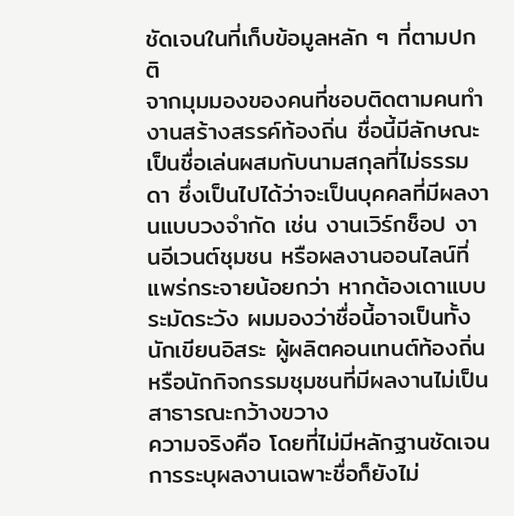ชัดเจนในที่เก็บข้อมูลหลัก ๆ ที่ตามปกติ
จากมุมมองของคนที่ชอบติดตามคนทำงานสร้างสรรค์ท้องถิ่น ชื่อนี้มีลักษณะเป็นชื่อเล่นผสมกับนามสกุลที่ไม่ธรรมดา ซึ่งเป็นไปได้ว่าจะเป็นบุคคลที่มีผลงานแบบวงจำกัด เช่น งานเวิร์กช็อป งานอีเวนต์ชุมชน หรือผลงานออนไลน์ที่แพร่กระจายน้อยกว่า หากต้องเดาแบบระมัดระวัง ผมมองว่าชื่อนี้อาจเป็นทั้งนักเขียนอิสระ ผู้ผลิตคอนเทนต์ท้องถิ่น หรือนักกิจกรรมชุมชนที่มีผลงานไม่เป็นสาธารณะกว้างขวาง
ความจริงคือ โดยที่ไม่มีหลักฐานชัดเจน การระบุผลงานเฉพาะชื่อก็ยังไม่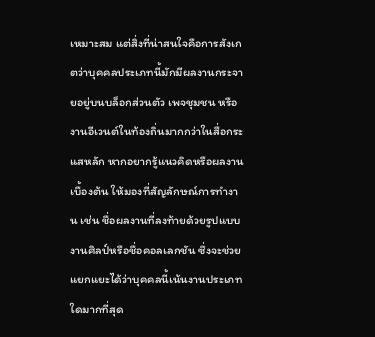เหมาะสม แต่สิ่งที่น่าสนใจคือการสังเกตว่าบุคคลประเภทนี้มักมีผลงานกระจายอยู่บนบล็อกส่วนตัว เพจชุมชน หรืองานอีเวนต์ในท้องถิ่นมากกว่าในสื่อกระแสหลัก หากอยากรู้แนวคิดหรือผลงานเบื้องต้น ให้มองที่สัญลักษณ์การทำงาน เช่น ชื่อผลงานที่ลงท้ายด้วยรูปแบบงานศิลป์หรือชื่อคอลเลกชัน ซึ่งจะช่วยแยกแยะได้ว่าบุคคลนี้เน้นงานประเภทใดมากที่สุด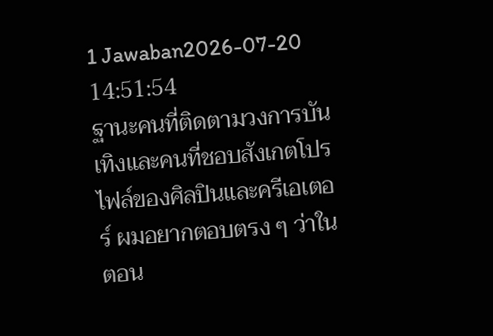1 Jawaban2026-07-20 14:51:54
ฐานะคนที่ติดตามวงการบันเทิงและคนที่ชอบสังเกตโปรไฟล์ของศิลปินและครีเอเตอร์ ผมอยากตอบตรง ๆ ว่าในตอน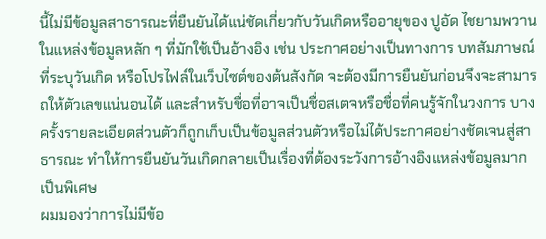นี้ไม่มีข้อมูลสาธารณะที่ยืนยันได้แน่ชัดเกี่ยวกับวันเกิดหรืออายุของ ปูอัด ไชยามพวาน ในแหล่งข้อมูลหลัก ๆ ที่มักใช้เป็นอ้างอิง เช่น ประกาศอย่างเป็นทางการ บทสัมภาษณ์ที่ระบุวันเกิด หรือโปรไฟล์ในเว็บไซต์ของต้นสังกัด จะต้องมีการยืนยันก่อนจึงจะสามารถให้ตัวเลขแน่นอนได้ และสำหรับชื่อที่อาจเป็นชื่อสเตจหรือชื่อที่คนรู้จักในวงการ บางครั้งรายละเอียดส่วนตัวก็ถูกเก็บเป็นข้อมูลส่วนตัวหรือไม่ได้ประกาศอย่างชัดเจนสู่สาธารณะ ทำให้การยืนยันวันเกิดกลายเป็นเรื่องที่ต้องระวังการอ้างอิงแหล่งข้อมูลมากเป็นพิเศษ
ผมมองว่าการไม่มีข้อ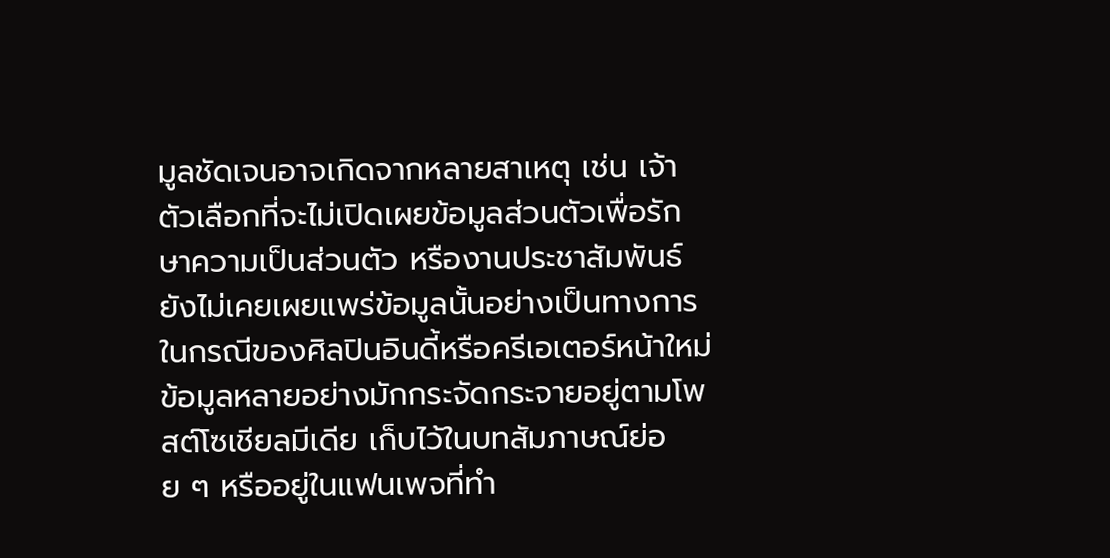มูลชัดเจนอาจเกิดจากหลายสาเหตุ เช่น เจ้าตัวเลือกที่จะไม่เปิดเผยข้อมูลส่วนตัวเพื่อรักษาความเป็นส่วนตัว หรืองานประชาสัมพันธ์ยังไม่เคยเผยแพร่ข้อมูลนั้นอย่างเป็นทางการ ในกรณีของศิลปินอินดี้หรือครีเอเตอร์หน้าใหม่ ข้อมูลหลายอย่างมักกระจัดกระจายอยู่ตามโพสต์โซเชียลมีเดีย เก็บไว้ในบทสัมภาษณ์ย่อย ๆ หรืออยู่ในแฟนเพจที่ทำ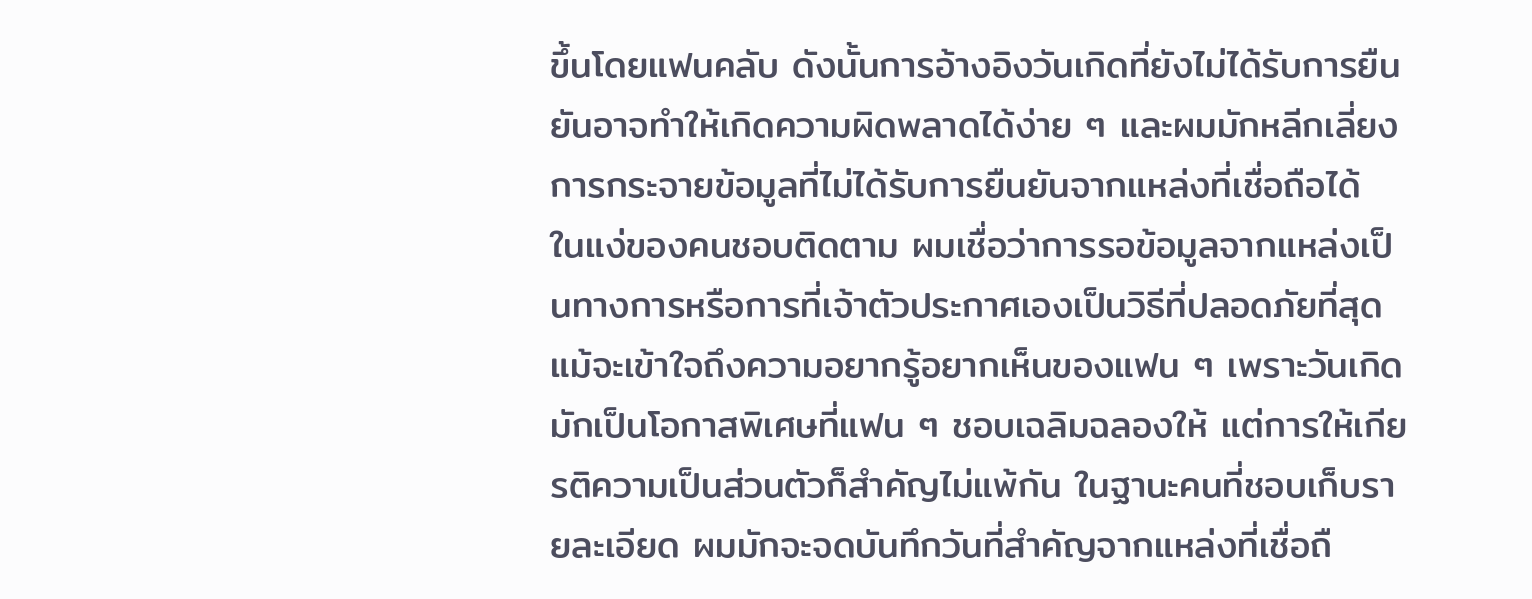ขึ้นโดยแฟนคลับ ดังนั้นการอ้างอิงวันเกิดที่ยังไม่ได้รับการยืนยันอาจทำให้เกิดความผิดพลาดได้ง่าย ๆ และผมมักหลีกเลี่ยงการกระจายข้อมูลที่ไม่ได้รับการยืนยันจากแหล่งที่เชื่อถือได้
ในแง่ของคนชอบติดตาม ผมเชื่อว่าการรอข้อมูลจากแหล่งเป็นทางการหรือการที่เจ้าตัวประกาศเองเป็นวิธีที่ปลอดภัยที่สุด แม้จะเข้าใจถึงความอยากรู้อยากเห็นของแฟน ๆ เพราะวันเกิดมักเป็นโอกาสพิเศษที่แฟน ๆ ชอบเฉลิมฉลองให้ แต่การให้เกียรติความเป็นส่วนตัวก็สำคัญไม่แพ้กัน ในฐานะคนที่ชอบเก็บรายละเอียด ผมมักจะจดบันทึกวันที่สำคัญจากแหล่งที่เชื่อถื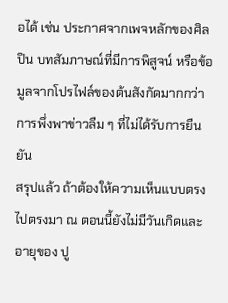อได้ เช่น ประกาศจากเพจหลักของศิลปิน บทสัมภาษณ์ที่มีการพิสูจน์ หรือข้อมูลจากโปรไฟล์ของต้นสังกัดมากกว่าการพึ่งพาข่าวลืม ๆ ที่ไม่ได้รับการยืนยัน
สรุปแล้ว ถ้าต้องให้ความเห็นแบบตรงไปตรงมา ณ ตอนนี้ยังไม่มีวันเกิดและอายุของ ปู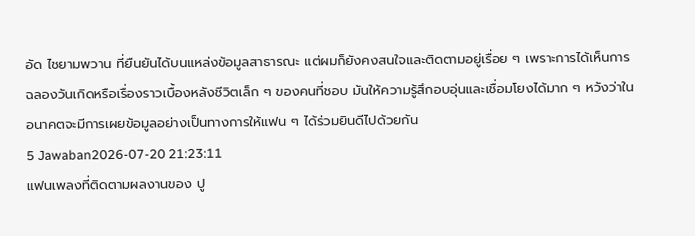อัด ไชยามพวาน ที่ยืนยันได้บนแหล่งข้อมูลสาธารณะ แต่ผมก็ยังคงสนใจและติดตามอยู่เรื่อย ๆ เพราะการได้เห็นการฉลองวันเกิดหรือเรื่องราวเบื้องหลังชีวิตเล็ก ๆ ของคนที่ชอบ มันให้ความรู้สึกอบอุ่นและเชื่อมโยงได้มาก ๆ หวังว่าในอนาคตจะมีการเผยข้อมูลอย่างเป็นทางการให้แฟน ๆ ได้ร่วมยินดีไปด้วยกัน
5 Jawaban2026-07-20 21:23:11
แฟนเพลงที่ติดตามผลงานของ ปู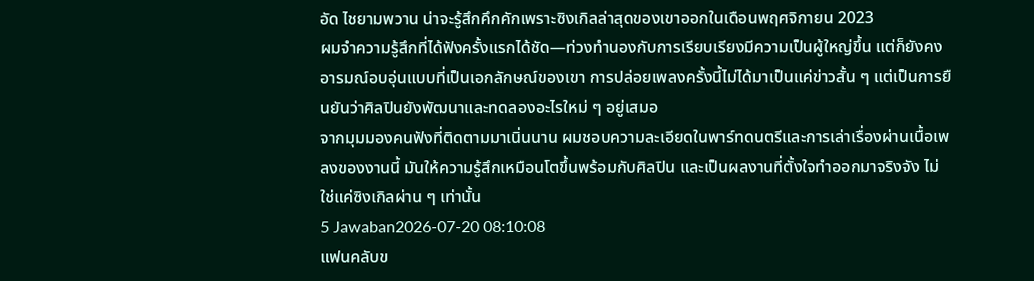อัด ไชยามพวาน น่าจะรู้สึกคึกคักเพราะซิงเกิลล่าสุดของเขาออกในเดือนพฤศจิกายน 2023
ผมจำความรู้สึกที่ได้ฟังครั้งแรกได้ชัด—ท่วงทำนองกับการเรียบเรียงมีความเป็นผู้ใหญ่ขึ้น แต่ก็ยังคงอารมณ์อบอุ่นแบบที่เป็นเอกลักษณ์ของเขา การปล่อยเพลงครั้งนี้ไม่ได้มาเป็นแค่ข่าวสั้น ๆ แต่เป็นการยืนยันว่าศิลปินยังพัฒนาและทดลองอะไรใหม่ ๆ อยู่เสมอ
จากมุมมองคนฟังที่ติดตามมาเนิ่นนาน ผมชอบความละเอียดในพาร์ทดนตรีและการเล่าเรื่องผ่านเนื้อเพลงของงานนี้ มันให้ความรู้สึกเหมือนโตขึ้นพร้อมกับศิลปิน และเป็นผลงานที่ตั้งใจทำออกมาจริงจัง ไม่ใช่แค่ซิงเกิลผ่าน ๆ เท่านั้น
5 Jawaban2026-07-20 08:10:08
แฟนคลับข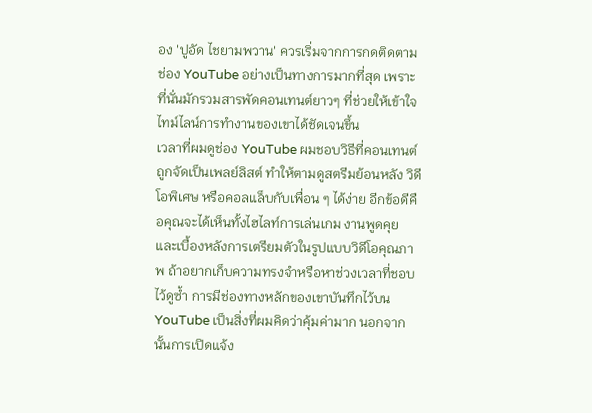อง 'ปูอัด ไชยามพวาน' ควรเริ่มจากการกดติดตามช่อง YouTube อย่างเป็นทางการมากที่สุด เพราะที่นั่นมักรวมสารพัดคอนเทนต์ยาวๆ ที่ช่วยให้เข้าใจไทม์ไลน์การทำงานของเขาได้ชัดเจนขึ้น
เวลาที่ผมดูช่อง YouTube ผมชอบวิธีที่คอนเทนต์ถูกจัดเป็นเพลย์ลิสต์ ทำให้ตามดูสตรีมย้อนหลัง วิดีโอพิเศษ หรือคอลแล็บกับเพื่อน ๆ ได้ง่าย อีกข้อดีคือคุณจะได้เห็นทั้งไฮไลท์การเล่นเกม งานพูดคุย และเบื้องหลังการเตรียมตัวในรูปแบบวิดีโอคุณภาพ ถ้าอยากเก็บความทรงจำหรือหาช่วงเวลาที่ชอบไว้ดูซ้ำ การมีช่องทางหลักของเขาบันทึกไว้บน YouTube เป็นสิ่งที่ผมคิดว่าคุ้มค่ามาก นอกจากนั้นการเปิดแจ้ง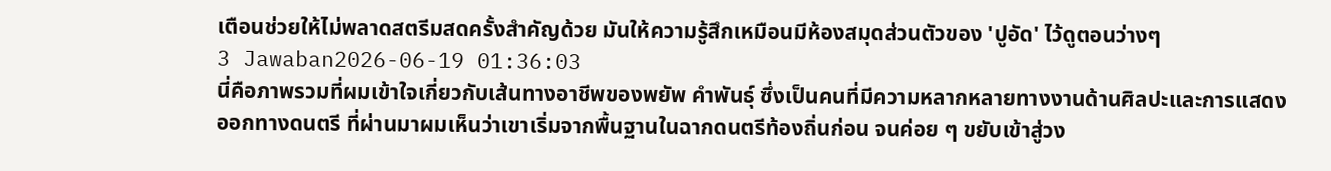เตือนช่วยให้ไม่พลาดสตรีมสดครั้งสำคัญด้วย มันให้ความรู้สึกเหมือนมีห้องสมุดส่วนตัวของ 'ปูอัด' ไว้ดูตอนว่างๆ
3 Jawaban2026-06-19 01:36:03
นี่คือภาพรวมที่ผมเข้าใจเกี่ยวกับเส้นทางอาชีพของพยัพ คำพันธุ์ ซึ่งเป็นคนที่มีความหลากหลายทางงานด้านศิลปะและการแสดงออกทางดนตรี ที่ผ่านมาผมเห็นว่าเขาเริ่มจากพื้นฐานในฉากดนตรีท้องถิ่นก่อน จนค่อย ๆ ขยับเข้าสู่วง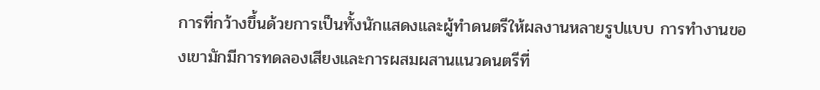การที่กว้างขึ้นด้วยการเป็นทั้งนักแสดงและผู้ทำดนตรีให้ผลงานหลายรูปแบบ การทำงานของเขามักมีการทดลองเสียงและการผสมผสานแนวดนตรีที่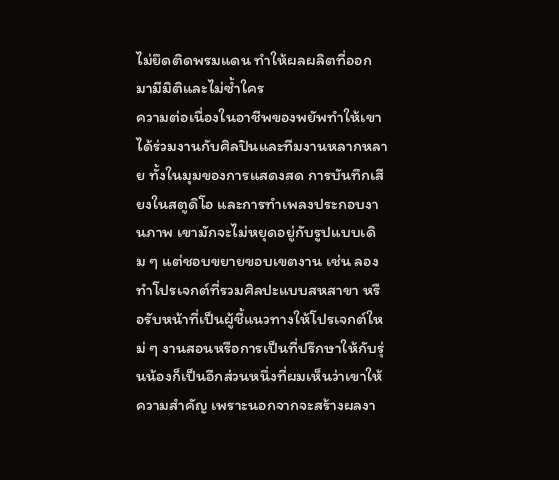ไม่ยึดติดพรมแดน ทำให้ผลผลิตที่ออกมามีมิติและไม่ซ้ำใคร
ความต่อเนื่องในอาชีพของพยัพทำให้เขาได้ร่วมงานกับศิลปินและทีมงานหลากหลาย ทั้งในมุมของการแสดงสด การบันทึกเสียงในสตูดิโอ และการทำเพลงประกอบงานภาพ เขามักจะไม่หยุดอยู่กับรูปแบบเดิม ๆ แต่ชอบขยายขอบเขตงาน เช่น ลองทำโปรเจกต์ที่รวมศิลปะแบบสหสาขา หรือรับหน้าที่เป็นผู้ชี้แนวทางให้โปรเจกต์ใหม่ ๆ งานสอนหรือการเป็นที่ปรึกษาให้กับรุ่นน้องก็เป็นอีกส่วนหนึ่งที่ผมเห็นว่าเขาให้ความสำคัญ เพราะนอกจากจะสร้างผลงา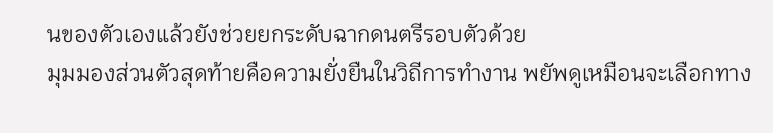นของตัวเองแล้วยังช่วยยกระดับฉากดนตรีรอบตัวด้วย
มุมมองส่วนตัวสุดท้ายคือความยั่งยืนในวิถีการทำงาน พยัพดูเหมือนจะเลือกทาง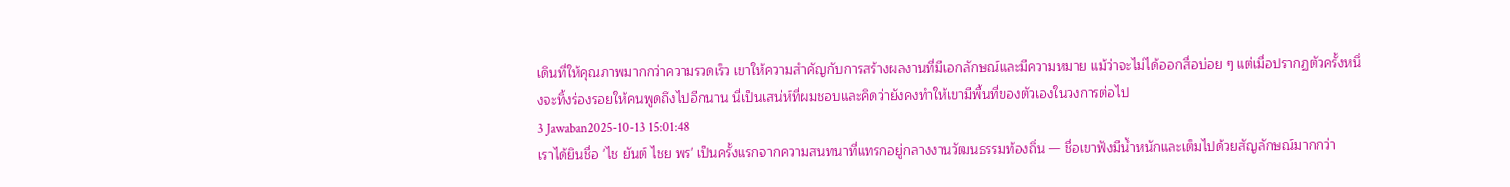เดินที่ให้คุณภาพมากกว่าความรวดเร็ว เขาให้ความสำคัญกับการสร้างผลงานที่มีเอกลักษณ์และมีความหมาย แม้ว่าจะไม่ได้ออกสื่อบ่อย ๆ แต่เมื่อปรากฏตัวครั้งหนึ่งจะทิ้งร่องรอยให้คนพูดถึงไปอีกนาน นี่เป็นเสน่ห์ที่ผมชอบและคิดว่ายังคงทำให้เขามีพื้นที่ของตัวเองในวงการต่อไป
3 Jawaban2025-10-13 15:01:48
เราได้ยินชื่อ 'ไช ยันต์ ไชย พร' เป็นครั้งแรกจากความสนทนาที่แทรกอยู่กลางงานวัฒนธรรมท้องถิ่น — ชื่อเขาฟังมีน้ำหนักและเต็มไปด้วยสัญลักษณ์มากกว่า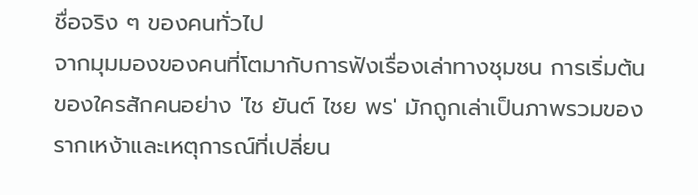ชื่อจริง ๆ ของคนทั่วไป
จากมุมมองของคนที่โตมากับการฟังเรื่องเล่าทางชุมชน การเริ่มต้นของใครสักคนอย่าง 'ไช ยันต์ ไชย พร' มักถูกเล่าเป็นภาพรวมของรากเหง้าและเหตุการณ์ที่เปลี่ยน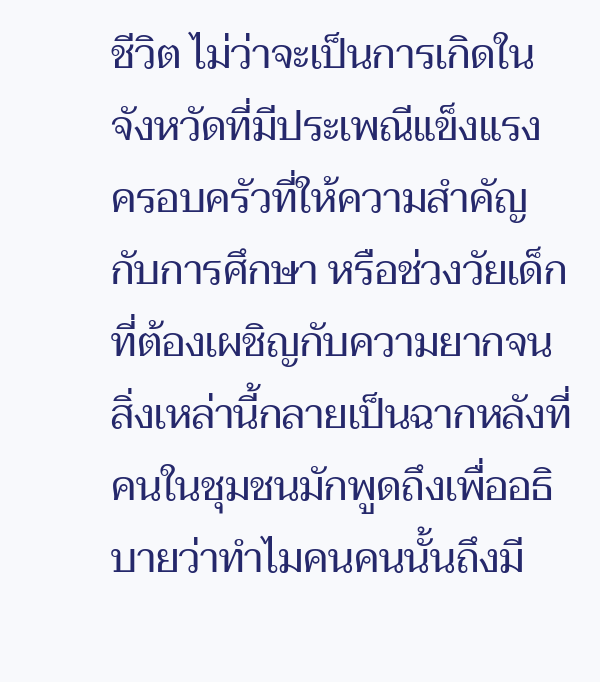ชีวิต ไม่ว่าจะเป็นการเกิดในจังหวัดที่มีประเพณีแข็งแรง ครอบครัวที่ให้ความสำคัญกับการศึกษา หรือช่วงวัยเด็กที่ต้องเผชิญกับความยากจน สิ่งเหล่านี้กลายเป็นฉากหลังที่คนในชุมชนมักพูดถึงเพื่ออธิบายว่าทำไมคนคนนั้นถึงมี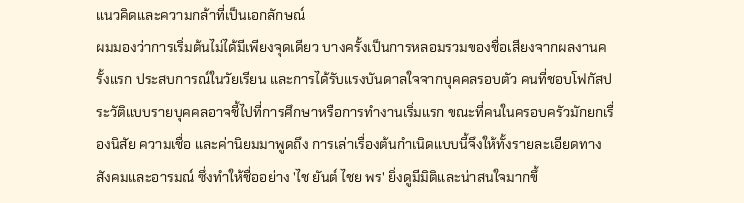แนวคิดและความกล้าที่เป็นเอกลักษณ์
ผมมองว่าการเริ่มต้นไม่ได้มีเพียงจุดเดียว บางครั้งเป็นการหลอมรวมของชื่อเสียงจากผลงานครั้งแรก ประสบการณ์ในวัยเรียน และการได้รับแรงบันดาลใจจากบุคคลรอบตัว คนที่ชอบโฟกัสประวัติแบบรายบุคคลอาจชี้ไปที่การศึกษาหรือการทำงานเริ่มแรก ขณะที่คนในครอบครัวมักยกเรื่องนิสัย ความเชื่อ และค่านิยมมาพูดถึง การเล่าเรื่องต้นกำเนิดแบบนี้จึงให้ทั้งรายละเอียดทางสังคมและอารมณ์ ซึ่งทำให้ชื่ออย่าง 'ไช ยันต์ ไชย พร' ยิ่งดูมีมิติและน่าสนใจมากขึ้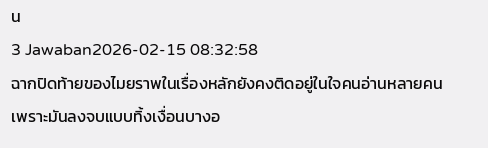น
3 Jawaban2026-02-15 08:32:58
ฉากปิดท้ายของไมยราพในเรื่องหลักยังคงติดอยู่ในใจคนอ่านหลายคนเพราะมันลงจบแบบทิ้งเงื่อนบางอ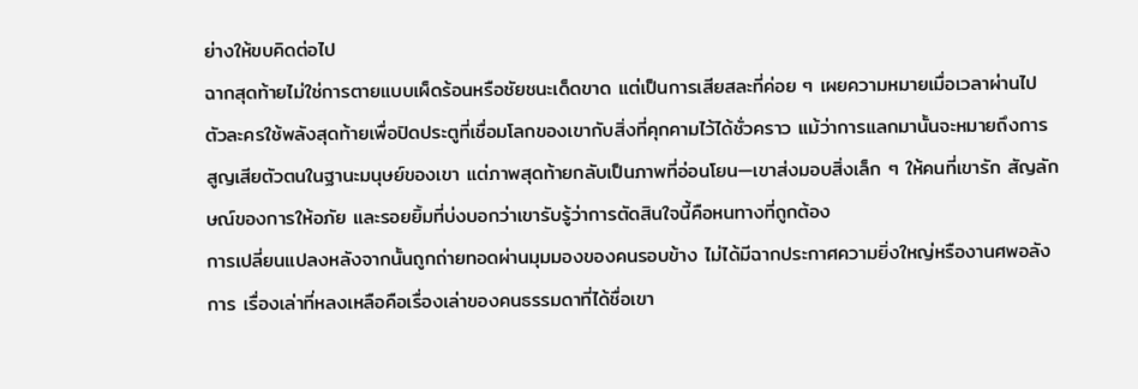ย่างให้ขบคิดต่อไป
ฉากสุดท้ายไม่ใช่การตายแบบเผ็ดร้อนหรือชัยชนะเด็ดขาด แต่เป็นการเสียสละที่ค่อย ๆ เผยความหมายเมื่อเวลาผ่านไป ตัวละครใช้พลังสุดท้ายเพื่อปิดประตูที่เชื่อมโลกของเขากับสิ่งที่คุกคามไว้ได้ชั่วคราว แม้ว่าการแลกมานั้นจะหมายถึงการสูญเสียตัวตนในฐานะมนุษย์ของเขา แต่ภาพสุดท้ายกลับเป็นภาพที่อ่อนโยน—เขาส่งมอบสิ่งเล็ก ๆ ให้คนที่เขารัก สัญลักษณ์ของการให้อภัย และรอยยิ้มที่บ่งบอกว่าเขารับรู้ว่าการตัดสินใจนี้คือหนทางที่ถูกต้อง
การเปลี่ยนแปลงหลังจากนั้นถูกถ่ายทอดผ่านมุมมองของคนรอบข้าง ไม่ได้มีฉากประกาศความยิ่งใหญ่หรืองานศพอลังการ เรื่องเล่าที่หลงเหลือคือเรื่องเล่าของคนธรรมดาที่ได้ชื่อเขา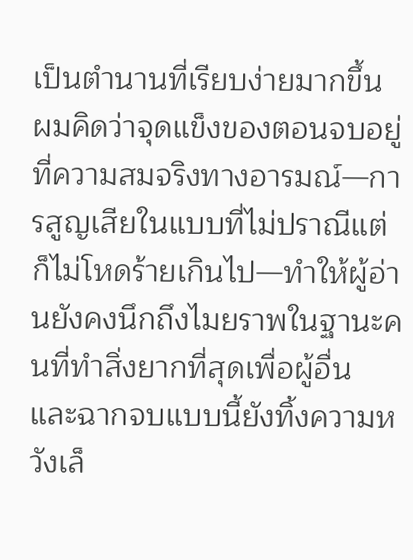เป็นตำนานที่เรียบง่ายมากขึ้น ผมคิดว่าจุดแข็งของตอนจบอยู่ที่ความสมจริงทางอารมณ์—การสูญเสียในแบบที่ไม่ปราณีแต่ก็ไม่โหดร้ายเกินไป—ทำให้ผู้อ่านยังคงนึกถึงไมยราพในฐานะคนที่ทำสิ่งยากที่สุดเพื่อผู้อื่น และฉากจบแบบนี้ยังทิ้งความหวังเล็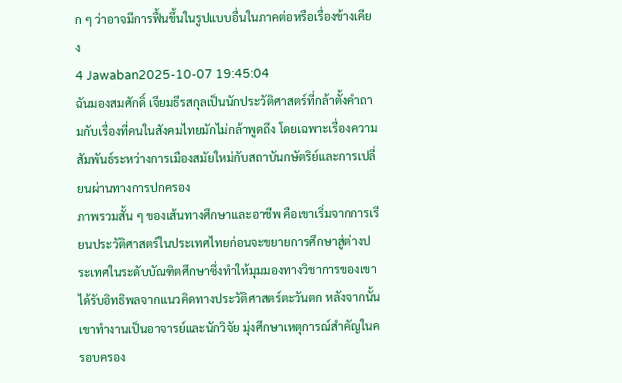ก ๆ ว่าอาจมีการฟื้นขึ้นในรูปแบบอื่นในภาคต่อหรือเรื่องข้างเคียง
4 Jawaban2025-10-07 19:45:04
ฉันมองสมศักดิ์ เจียมธีรสกุลเป็นนักประวัติศาสตร์ที่กล้าตั้งคำถามกับเรื่องที่คนในสังคมไทยมักไม่กล้าพูดถึง โดยเฉพาะเรื่องความสัมพันธ์ระหว่างการเมืองสมัยใหม่กับสถาบันกษัตริย์และการเปลี่ยนผ่านทางการปกครอง
ภาพรวมสั้น ๆ ของเส้นทางศึกษาและอาชีพ คือเขาเริ่มจากการเรียนประวัติศาสตร์ในประเทศไทยก่อนจะขยายการศึกษาสู่ต่างประเทศในระดับบัณฑิตศึกษาซึ่งทำให้มุมมองทางวิชาการของเขาได้รับอิทธิพลจากแนวคิดทางประวัติศาสตร์ตะวันตก หลังจากนั้นเขาทำงานเป็นอาจารย์และนักวิจัย มุ่งศึกษาเหตุการณ์สำคัญในครอบครอง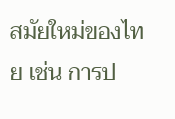สมัยใหม่ของไทย เช่น การป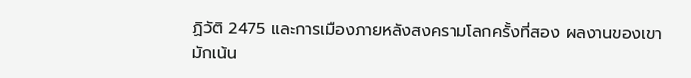ฏิวัติ 2475 และการเมืองภายหลังสงครามโลกครั้งที่สอง ผลงานของเขามักเน้น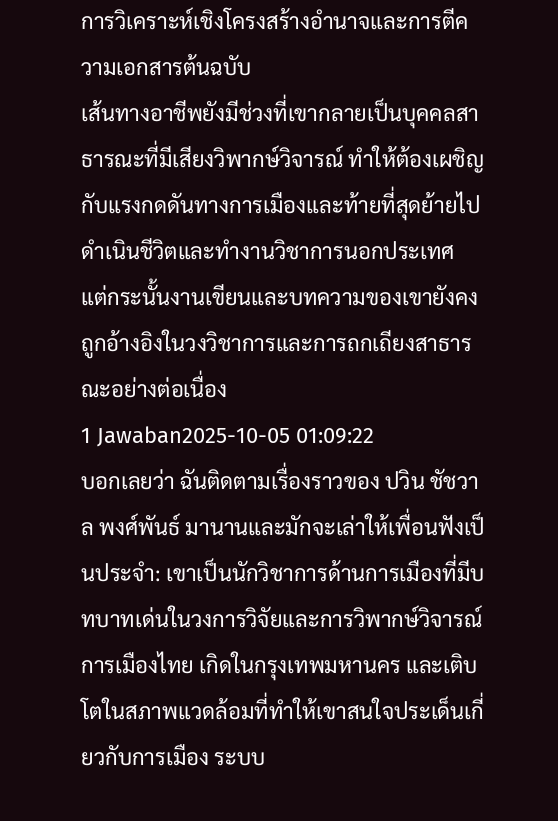การวิเคราะห์เชิงโครงสร้างอำนาจและการตีความเอกสารต้นฉบับ
เส้นทางอาชีพยังมีช่วงที่เขากลายเป็นบุคคลสาธารณะที่มีเสียงวิพากษ์วิจารณ์ ทำให้ต้องเผชิญกับแรงกดดันทางการเมืองและท้ายที่สุดย้ายไปดำเนินชีวิตและทำงานวิชาการนอกประเทศ แต่กระนั้นงานเขียนและบทความของเขายังคงถูกอ้างอิงในวงวิชาการและการถกเถียงสาธารณะอย่างต่อเนื่อง
1 Jawaban2025-10-05 01:09:22
บอกเลยว่า ฉันติดตามเรื่องราวของ ปวิน ชัชวาล พงศ์พันธ์ มานานและมักจะเล่าให้เพื่อนฟังเป็นประจำ: เขาเป็นนักวิชาการด้านการเมืองที่มีบทบาทเด่นในวงการวิจัยและการวิพากษ์วิจารณ์การเมืองไทย เกิดในกรุงเทพมหานคร และเติบโตในสภาพแวดล้อมที่ทำให้เขาสนใจประเด็นเกี่ยวกับการเมือง ระบบ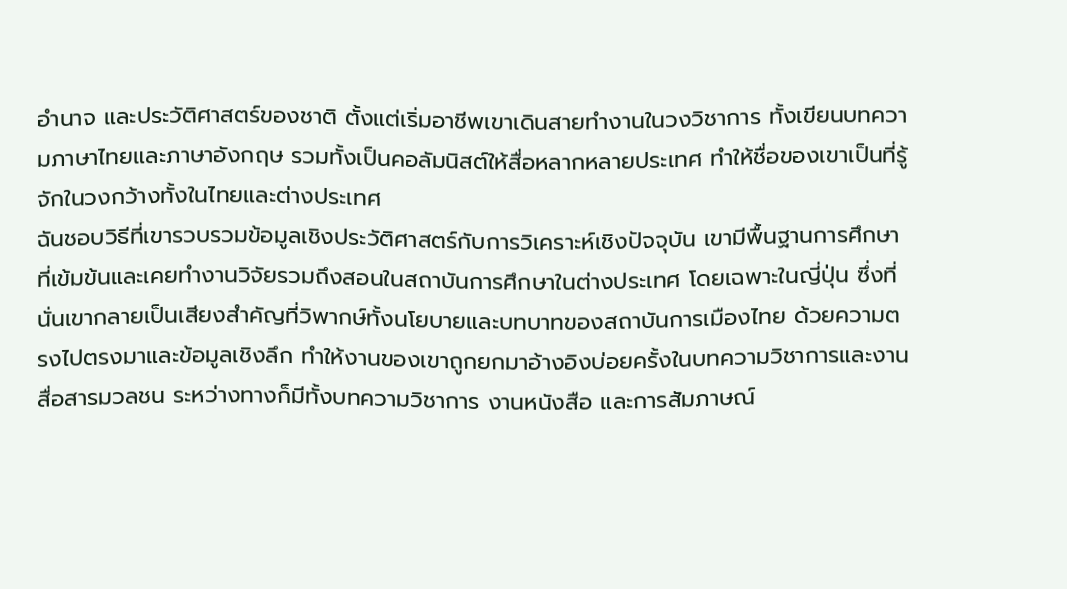อำนาจ และประวัติศาสตร์ของชาติ ตั้งแต่เริ่มอาชีพเขาเดินสายทำงานในวงวิชาการ ทั้งเขียนบทความภาษาไทยและภาษาอังกฤษ รวมทั้งเป็นคอลัมนิสต์ให้สื่อหลากหลายประเทศ ทำให้ชื่อของเขาเป็นที่รู้จักในวงกว้างทั้งในไทยและต่างประเทศ
ฉันชอบวิธีที่เขารวบรวมข้อมูลเชิงประวัติศาสตร์กับการวิเคราะห์เชิงปัจจุบัน เขามีพื้นฐานการศึกษาที่เข้มข้นและเคยทำงานวิจัยรวมถึงสอนในสถาบันการศึกษาในต่างประเทศ โดยเฉพาะในญี่ปุ่น ซึ่งที่นั่นเขากลายเป็นเสียงสำคัญที่วิพากษ์ทั้งนโยบายและบทบาทของสถาบันการเมืองไทย ด้วยความตรงไปตรงมาและข้อมูลเชิงลึก ทำให้งานของเขาถูกยกมาอ้างอิงบ่อยครั้งในบทความวิชาการและงานสื่อสารมวลชน ระหว่างทางก็มีทั้งบทความวิชาการ งานหนังสือ และการสัมภาษณ์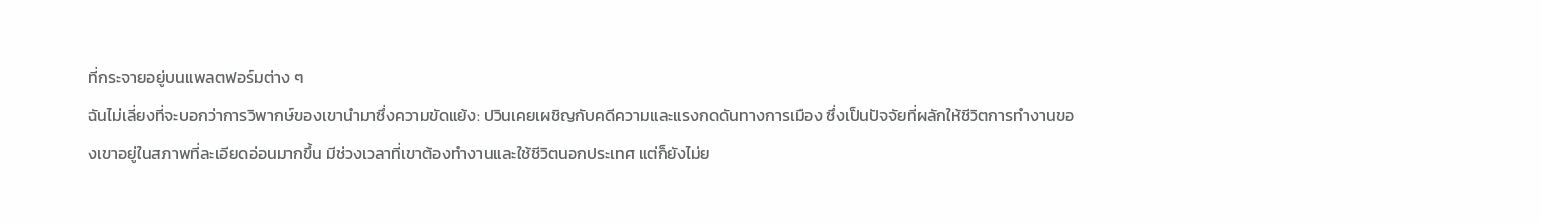ที่กระจายอยู่บนแพลตฟอร์มต่าง ๆ
ฉันไม่เลี่ยงที่จะบอกว่าการวิพากษ์ของเขานำมาซึ่งความขัดแย้ง: ปวินเคยเผชิญกับคดีความและแรงกดดันทางการเมือง ซึ่งเป็นปัจจัยที่ผลักให้ชีวิตการทำงานของเขาอยู่ในสภาพที่ละเอียดอ่อนมากขึ้น มีช่วงเวลาที่เขาต้องทำงานและใช้ชีวิตนอกประเทศ แต่ก็ยังไม่ย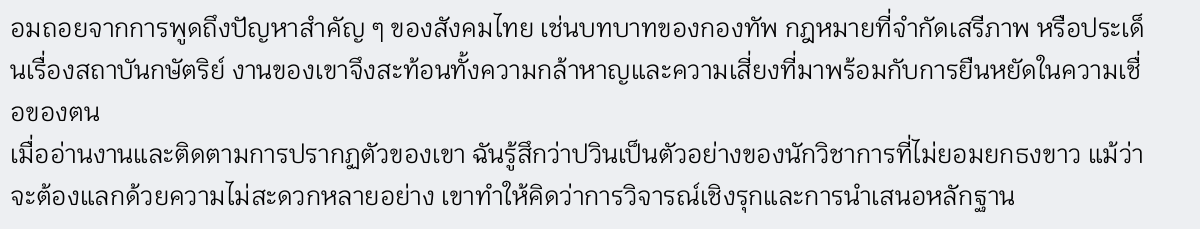อมถอยจากการพูดถึงปัญหาสำคัญ ๆ ของสังคมไทย เช่นบทบาทของกองทัพ กฎหมายที่จำกัดเสรีภาพ หรือประเด็นเรื่องสถาบันกษัตริย์ งานของเขาจึงสะท้อนทั้งความกล้าหาญและความเสี่ยงที่มาพร้อมกับการยืนหยัดในความเชื่อของตน
เมื่ออ่านงานและติดตามการปรากฏตัวของเขา ฉันรู้สึกว่าปวินเป็นตัวอย่างของนักวิชาการที่ไม่ยอมยกธงขาว แม้ว่าจะต้องแลกด้วยความไม่สะดวกหลายอย่าง เขาทำให้คิดว่าการวิจารณ์เชิงรุกและการนำเสนอหลักฐาน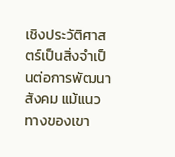เชิงประวัติศาสตร์เป็นสิ่งจำเป็นต่อการพัฒนาสังคม แม้แนวทางของเขา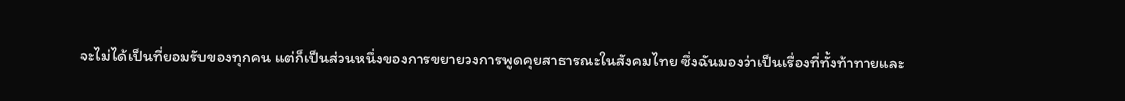จะไม่ได้เป็นที่ยอมรับของทุกคน แต่ก็เป็นส่วนหนึ่งของการขยายวงการพูดคุยสาธารณะในสังคมไทย ซึ่งฉันมองว่าเป็นเรื่องที่ทั้งท้าทายและ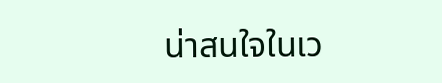น่าสนใจในเว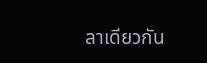ลาเดียวกัน